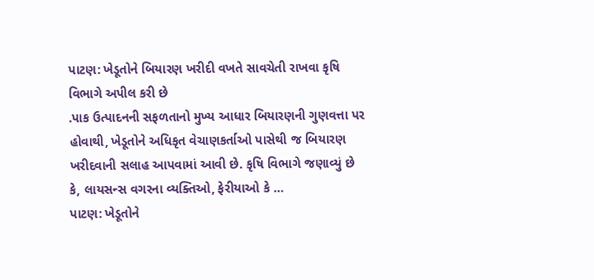પાટણ: ખેડૂતોને બિયારણ ખરીદી વખતે સાવચેતી રાખવા કૃષિ વિભાગે અપીલ કરી છે
.પાક ઉત્પાદનની સફળતાનો મુખ્ય આધાર બિયારણની ગુણવત્તા પર હોવાથી, ખેડૂતોને અધિકૃત વેચાણકર્તાઓ પાસેથી જ બિયારણ ખરીદવાની સલાહ આપવામાં આવી છે. કૃષિ વિભાગે જણાવ્યું છે કે, લાયસન્સ વગરના વ્યક્તિઓ, ફેરીયાઓ કે …
પાટણ: ખેડૂતોને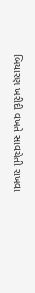બિયારણ ખરીદી વખતે સાવચેતી રાખવા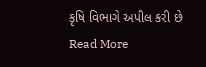કૃષિ વિભાગે અપીલ કરી છે Read More